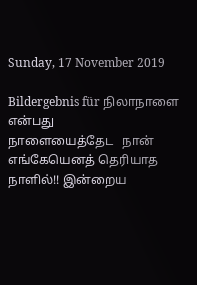Sunday, 17 November 2019

Bildergebnis für நிலாநாளை என்பது
நாளையைத்தேட   நான்
எங்கேயெனத் தெரியாத
நாளில்!! இன்றைய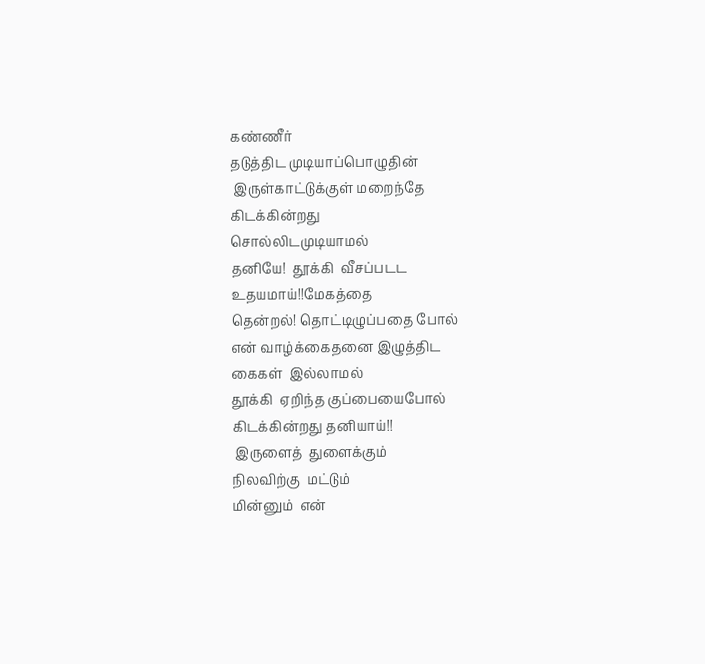கண்ணீர்
தடுத்திட முடியாப்பொழுதின்
 இருள்காட்டுக்குள் மறைந்தே
கிடக்கின்றது
சொல்லிடமுடியாமல்
தனியே!  தூக்கி  வீசப்படட
உதயமாய்!!மேகத்தை
தென்றல்! தொட்டிழுப்பதை போல்
என் வாழ்க்கைதனை இழுத்திட
கைகள்  இல்லாமல்
தூக்கி  ஏறிந்த குப்பையைபோல்
கிடக்கின்றது தனியாய்!!
 இருளைத்  துளைக்கும்
நிலவிற்கு  மட்டும்
மின்னும்  என்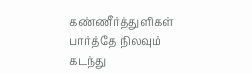கண்ணீர்த்துளிகள்
பார்த்தே நிலவும்
கடந்து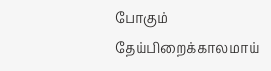போகும்
தேய்பிறைக்காலமாய்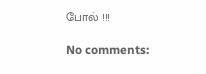போல் !!!

No comments: